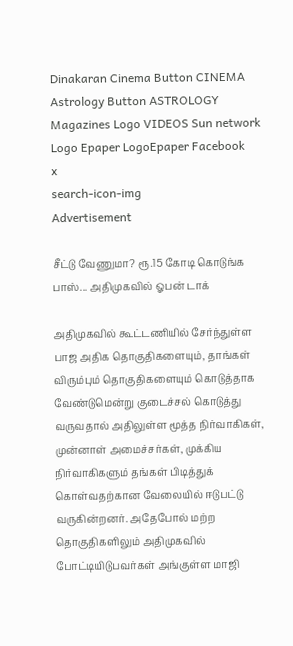Dinakaran Cinema Button CINEMA Astrology Button ASTROLOGY  Magazines Logo VIDEOS Sun network Logo Epaper LogoEpaper Facebook
x
search-icon-img
Advertisement

சீட்டு வேணுமா? ரூ.15 கோடி கொடுங்க பாஸ்... அதிமுகவில் ஓபன் டாக்

அதிமுகவில் கூட்டணியில் சேர்ந்துள்ள பாஜ அதிக தொகுதிகளையும், தாங்கள் விரும்பும் தொகுதிகளையும் கொடுத்தாக வேண்டுமென்று குடைச்சல் கொடுத்து வருவதால் அதிலுள்ள மூத்த நிர்வாகிகள், முன்னாள் அமைச்சர்கள், முக்கிய நிர்வாகிகளும் தங்கள் பிடித்துக் கொள்வதற்கான வேலையில் ஈடுபட்டு வருகின்றனர். அதேபோல் மற்ற தொகுதிகளிலும் அதிமுகவில் போட்டியிடுபவர்கள் அங்குள்ள மாஜி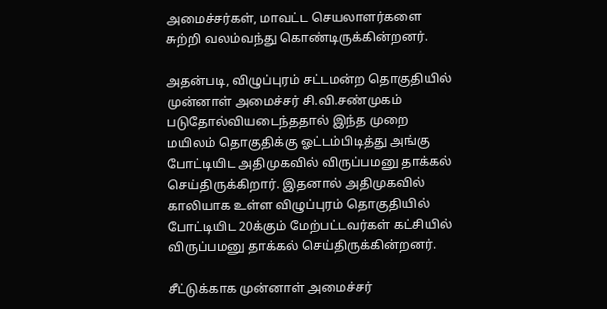அமைச்சர்கள், மாவட்ட செயலாளர்களை சுற்றி வலம்வந்து கொண்டிருக்கின்றனர்.

அதன்படி, விழுப்புரம் சட்டமன்ற தொகுதியில் முன்னாள் அமைச்சர் சி.வி.சண்முகம் படுதோல்வியடைந்ததால் இந்த முறை மயிலம் தொகுதிக்கு ஓட்டம்பிடித்து அங்கு போட்டியிட அதிமுகவில் விருப்பமனு தாக்கல் செய்திருக்கிறார். இதனால் அதிமுகவில் காலியாக உள்ள விழுப்புரம் தொகுதியில் போட்டியிட 20க்கும் மேற்பட்டவர்கள் கட்சியில் விருப்பமனு தாக்கல் செய்திருக்கின்றனர்.

சீட்டுக்காக முன்னாள் அமைச்சர்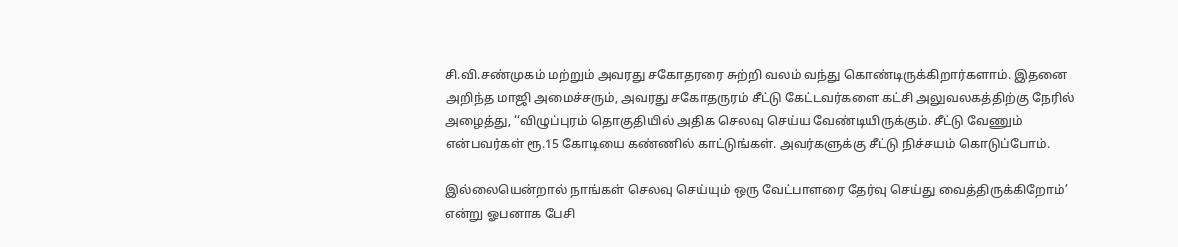சி.வி.சண்முகம் மற்றும் அவரது சகோதரரை சுற்றி வலம் வந்து கொண்டிருக்கிறார்களாம். இதனை அறிந்த மாஜி அமைச்சரும், அவரது சகோதருரம் சீட்டு கேட்டவர்களை கட்சி அலுவலகத்திற்கு நேரில் அழைத்து, ‘‘விழுப்புரம் தொகுதியில் அதிக செலவு செய்ய வேண்டியிருக்கும். சீட்டு வேணும் என்பவர்கள் ரூ.15 கோடியை கண்ணில் காட்டுங்கள். அவர்களுக்கு சீட்டு நிச்சயம் கொடுப்போம்.

இல்லையென்றால் நாங்கள் செலவு செய்யும் ஒரு வேட்பாளரை தேர்வு செய்து வைத்திருக்கிறோம்’ என்று ஓபனாக பேசி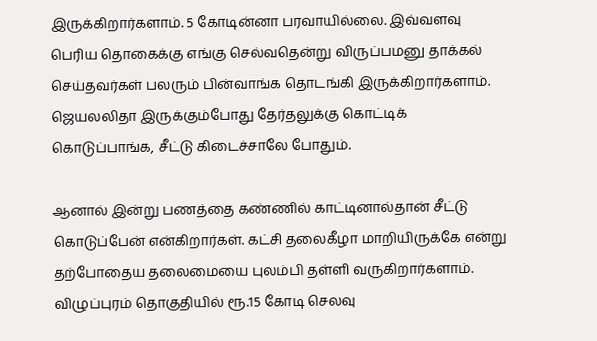இருக்கிறார்களாம். 5 கோடின்னா பரவாயில்லை. இவ்வளவு பெரிய தொகைக்கு எங்கு செல்வதென்று விருப்பமனு தாக்கல் செய்தவர்கள் பலரும் பின்வாங்க தொடங்கி இருக்கிறார்களாம். ஜெயலலிதா இருக்கும்போது தேர்தலுக்கு கொட்டிக் கொடுப்பாங்க, சீட்டு கிடைச்சாலே போதும்.

ஆனால் இன்று பணத்தை கண்ணில் காட்டினால்தான் சீட்டு கொடுப்பேன் என்கிறார்கள். கட்சி தலைகீழா மாறியிருக்கே என்று தற்போதைய தலைமையை புலம்பி தள்ளி வருகிறார்களாம். விழுப்புரம் தொகுதியில் ரூ.15 கோடி செலவு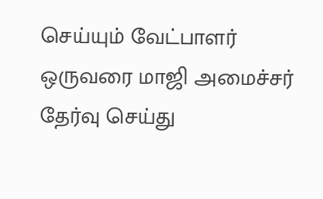செய்யும் வேட்பாளர் ஒருவரை மாஜி அமைச்சர் தேர்வு செய்து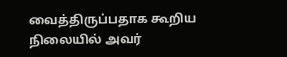வைத்திருப்பதாக கூறிய நிலையில் அவர்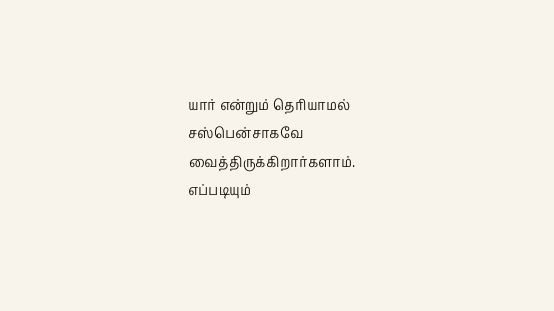யார் என்றும் தெரியாமல் சஸ்பென்சாகவே வைத்திருக்கிறார்களாம். எப்படியும்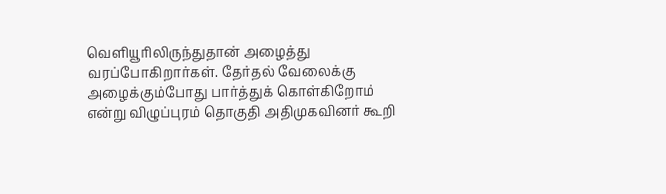வெளியூரிலிருந்துதான் அழைத்து வரப்போகிறார்கள். தேர்தல் வேலைக்கு அழைக்கும்போது பார்த்துக் கொள்கிறோம் என்று விழுப்புரம் தொகுதி அதிமுகவினர் கூறி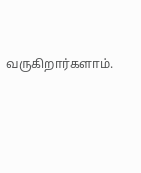வருகிறார்களாம்.